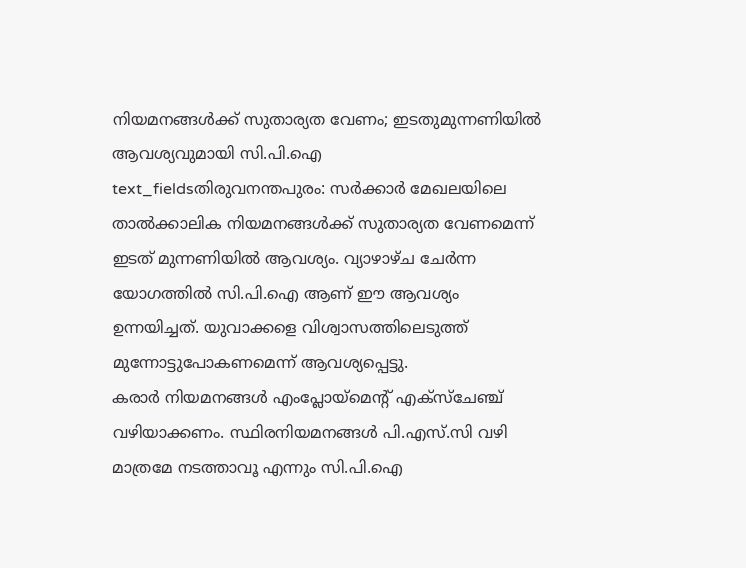നിയമനങ്ങൾക്ക് സുതാര്യത വേണം; ഇടതുമുന്നണിയിൽ ആവശ്യവുമായി സി.പി.ഐ
text_fieldsതിരുവനന്തപുരം: സർക്കാർ മേഖലയിലെ താൽക്കാലിക നിയമനങ്ങൾക്ക് സുതാര്യത വേണമെന്ന് ഇടത് മുന്നണിയിൽ ആവശ്യം. വ്യാഴാഴ്ച ചേർന്ന യോഗത്തിൽ സി.പി.ഐ ആണ് ഈ ആവശ്യം ഉന്നയിച്ചത്. യുവാക്കളെ വിശ്വാസത്തിലെടുത്ത് മുന്നോട്ടുപോകണമെന്ന് ആവശ്യപ്പെട്ടു.
കരാർ നിയമനങ്ങൾ എംപ്ലോയ്മെന്റ് എക്സ്ചേഞ്ച് വഴിയാക്കണം. സ്ഥിരനിയമനങ്ങൾ പി.എസ്.സി വഴി മാത്രമേ നടത്താവൂ എന്നും സി.പി.ഐ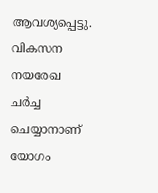ആവശ്യപ്പെട്ടു. വികസന നയരേഖ ചർച്ച ചെയ്യാനാണ് യോഗം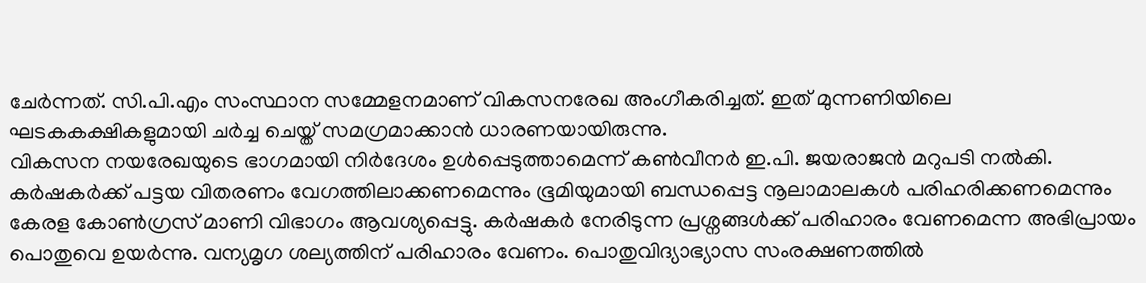ചേർന്നത്. സി.പി.എം സംസ്ഥാന സമ്മേളനമാണ് വികസനരേഖ അംഗീകരിച്ചത്. ഇത് മുന്നണിയിലെ ഘടകകക്ഷികളുമായി ചർച്ച ചെയ്ത് സമഗ്രമാക്കാൻ ധാരണയായിരുന്നു.
വികസന നയരേഖയുടെ ഭാഗമായി നിർദേശം ഉൾപ്പെടുത്താമെന്ന് കൺവീനർ ഇ.പി. ജയരാജൻ മറുപടി നൽകി. കർഷകർക്ക് പട്ടയ വിതരണം വേഗത്തിലാക്കണമെന്നും ഭൂമിയുമായി ബന്ധപ്പെട്ട നൂലാമാലകൾ പരിഹരിക്കണമെന്നും കേരള കോൺഗ്രസ് മാണി വിഭാഗം ആവശ്യപ്പെട്ടു. കർഷകർ നേരിടുന്ന പ്രശ്നങ്ങൾക്ക് പരിഹാരം വേണമെന്ന അഭിപ്രായം പൊതുവെ ഉയർന്നു. വന്യമൃഗ ശല്യത്തിന് പരിഹാരം വേണം. പൊതുവിദ്യാഭ്യാസ സംരക്ഷണത്തിൽ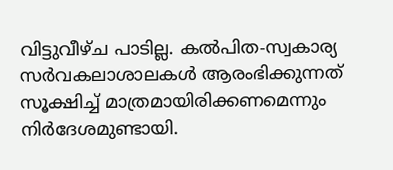വിട്ടുവീഴ്ച പാടില്ല. കൽപിത-സ്വകാര്യ സർവകലാശാലകൾ ആരംഭിക്കുന്നത് സൂക്ഷിച്ച് മാത്രമായിരിക്കണമെന്നും നിർദേശമുണ്ടായി.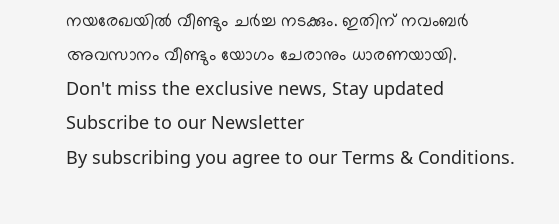നയരേഖയിൽ വീണ്ടും ചർച്ച നടക്കും. ഇതിന് നവംബർ അവസാനം വീണ്ടും യോഗം ചേരാനും ധാരണയായി.
Don't miss the exclusive news, Stay updated
Subscribe to our Newsletter
By subscribing you agree to our Terms & Conditions.